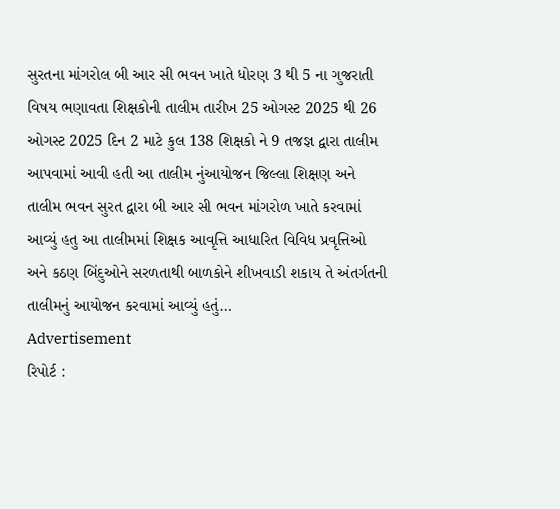સુરતના માંગરોલ બી આર સી ભવન ખાતે ધોરણ 3 થી 5 ના ગુજરાતી વિષય ભણાવતા શિક્ષકોની તાલીમ તારીખ 25 ઓગસ્ટ 2025 થી 26 ઓગસ્ટ 2025 દિન 2 માટે કુલ 138 શિક્ષકો ને 9 તજજ્ઞ દ્વારા તાલીમ આપવામાં આવી હતી આ તાલીમ નુંઆયોજન જિલ્લા શિક્ષણ અને તાલીમ ભવન સુરત દ્વારા બી આર સી ભવન માંગરોળ ખાતે કરવામાં આવ્યું હતુ આ તાલીમમાં શિક્ષક આવૃત્તિ આધારિત વિવિધ પ્રવૃત્તિઓ અને કઠણ બિંદુઓને સરળતાથી બાળકોને શીખવાડી શકાય તે અંતર્ગતની તાલીમનું આયોજન કરવામાં આવ્યું હતું…
Advertisement
રિપોર્ટ :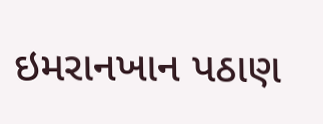ઇમરાનખાન પઠાણ